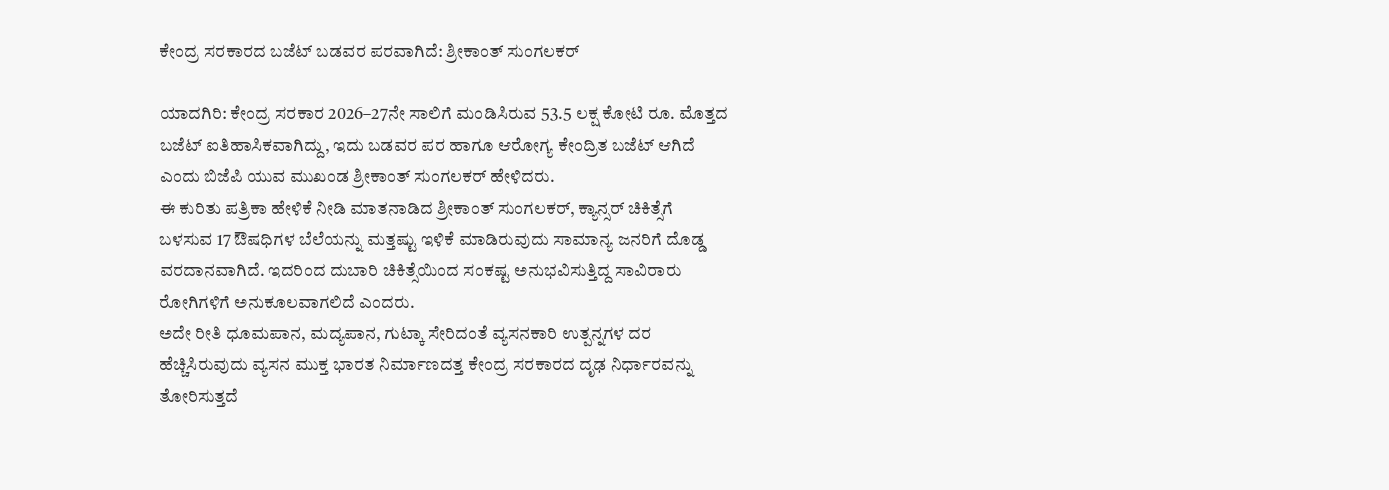ಕೇಂದ್ರ ಸರಕಾರದ ಬಜೆಟ್ ಬಡವರ ಪರವಾಗಿದೆ: ಶ್ರೀಕಾಂತ್ ಸುಂಗಲಕರ್

ಯಾದಗಿರಿ: ಕೇಂದ್ರ ಸರಕಾರ 2026–27ನೇ ಸಾಲಿಗೆ ಮಂಡಿಸಿರುವ 53.5 ಲಕ್ಷ ಕೋಟಿ ರೂ. ಮೊತ್ತದ ಬಜೆಟ್ ಐತಿಹಾಸಿಕವಾಗಿದ್ದು, ಇದು ಬಡವರ ಪರ ಹಾಗೂ ಆರೋಗ್ಯ ಕೇಂದ್ರಿತ ಬಜೆಟ್ ಆಗಿದೆ ಎಂದು ಬಿಜೆಪಿ ಯುವ ಮುಖಂಡ ಶ್ರೀಕಾಂತ್ ಸುಂಗಲಕರ್ ಹೇಳಿದರು.
ಈ ಕುರಿತು ಪತ್ರಿಕಾ ಹೇಳಿಕೆ ನೀಡಿ ಮಾತನಾಡಿದ ಶ್ರೀಕಾಂತ್ ಸುಂಗಲಕರ್, ಕ್ಯಾನ್ಸರ್ ಚಿಕಿತ್ಸೆಗೆ ಬಳಸುವ 17 ಔಷಧಿಗಳ ಬೆಲೆಯನ್ನು ಮತ್ತಷ್ಟು ಇಳಿಕೆ ಮಾಡಿರುವುದು ಸಾಮಾನ್ಯ ಜನರಿಗೆ ದೊಡ್ಡ ವರದಾನವಾಗಿದೆ. ಇದರಿಂದ ದುಬಾರಿ ಚಿಕಿತ್ಸೆಯಿಂದ ಸಂಕಷ್ಟ ಅನುಭವಿಸುತ್ತಿದ್ದ ಸಾವಿರಾರು ರೋಗಿಗಳಿಗೆ ಅನುಕೂಲವಾಗಲಿದೆ ಎಂದರು.
ಅದೇ ರೀತಿ ಧೂಮಪಾನ, ಮದ್ಯಪಾನ, ಗುಟ್ಕಾ ಸೇರಿದಂತೆ ವ್ಯಸನಕಾರಿ ಉತ್ಪನ್ನಗಳ ದರ ಹೆಚ್ಚಿಸಿರುವುದು ವ್ಯಸನ ಮುಕ್ತ ಭಾರತ ನಿರ್ಮಾಣದತ್ತ ಕೇಂದ್ರ ಸರಕಾರದ ದೃಢ ನಿರ್ಧಾರವನ್ನು ತೋರಿಸುತ್ತದೆ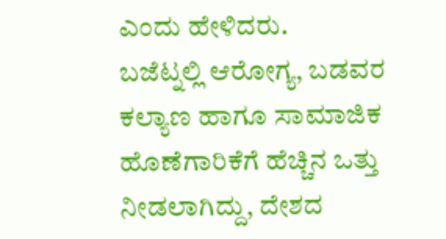ಎಂದು ಹೇಳಿದರು.
ಬಜೆಟ್ನಲ್ಲಿ ಆರೋಗ್ಯ, ಬಡವರ ಕಲ್ಯಾಣ ಹಾಗೂ ಸಾಮಾಜಿಕ ಹೊಣೆಗಾರಿಕೆಗೆ ಹೆಚ್ಚಿನ ಒತ್ತು ನೀಡಲಾಗಿದ್ದು, ದೇಶದ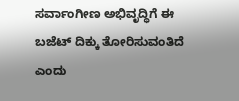ಸರ್ವಾಂಗೀಣ ಅಭಿವೃದ್ಧಿಗೆ ಈ ಬಜೆಟ್ ದಿಕ್ಕು ತೋರಿಸುವಂತಿದೆ ಎಂದು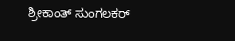ಶ್ರೀಕಾಂತ್ ಸುಂಗಲಕರ್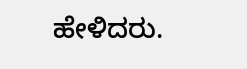ಹೇಳಿದರು.